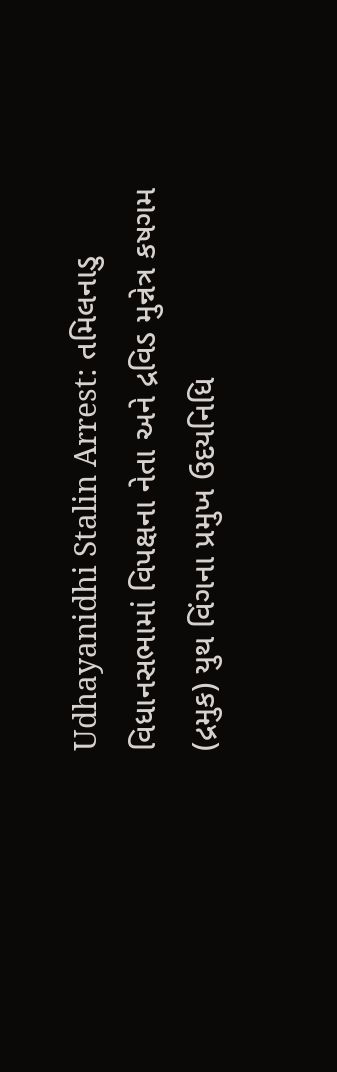Udhayanidhi Stalin Arrest: તમિલનાડુ વિધાનસભામાં વિપક્ષના નેતા અને દ્રવિડ મુન્નેત્ર કષગમ (દ્રમુક) યુથ વિંગના પ્રમુખ ઉદયનિધિ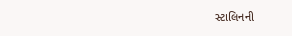સ્ટાલિનની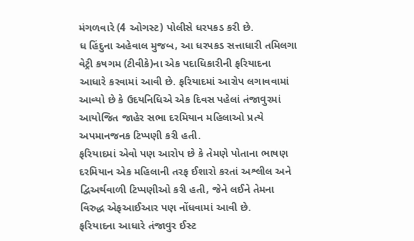મંગળવારે (4 ઓગસ્ટ) પોલીસે ધરપકડ કરી છે.
ધ હિંદુના અહેવાલ મુજબ, આ ધરપકડ સત્તાધારી તમિલગા વેટ્રી કષગમ (ટીવીકે)ના એક પદાધિકારીની ફરિયાદના આધારે કરવામાં આવી છે. ફરિયાદમાં આરોપ લગાવવામાં આવ્યો છે કે ઉદયનિધિએ એક દિવસ પહેલાં તંજાવુરમાં આયોજિત જાહેર સભા દરમિયાન મહિલાઓ પ્રત્યે અપમાનજનક ટિપ્પણી કરી હતી.
ફરિયાદમાં એવો પણ આરોપ છે કે તેમણે પોતાના ભાષણ દરમિયાન એક મહિલાની તરફ ઈશારો કરતાં અશ્લીલ અને દ્વિઅર્થવાળી ટિપ્પણીઓ કરી હતી, જેને લઈને તેમના વિરુદ્ધ એફઆઈઆર પણ નોંધવામાં આવી છે.
ફરિયાદના આધારે તંજાવુર ઈસ્ટ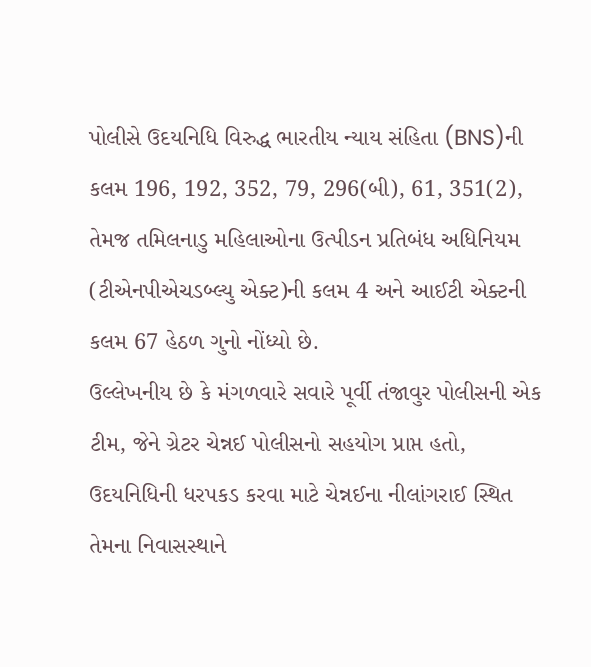પોલીસે ઉદયનિધિ વિરુદ્ધ ભારતીય ન્યાય સંહિતા (BNS)ની કલમ 196, 192, 352, 79, 296(બી), 61, 351(2), તેમજ તમિલનાડુ મહિલાઓના ઉત્પીડન પ્રતિબંધ અધિનિયમ (ટીએનપીએચડબ્લ્યુ એક્ટ)ની કલમ 4 અને આઈટી એક્ટની કલમ 67 હેઠળ ગુનો નોંધ્યો છે.
ઉલ્લેખનીય છે કે મંગળવારે સવારે પૂર્વી તંજાવુર પોલીસની એક ટીમ, જેને ગ્રેટર ચેન્નઈ પોલીસનો સહયોગ પ્રાપ્ત હતો, ઉદયનિધિની ધરપકડ કરવા માટે ચેન્નઈના નીલાંગરાઈ સ્થિત તેમના નિવાસસ્થાને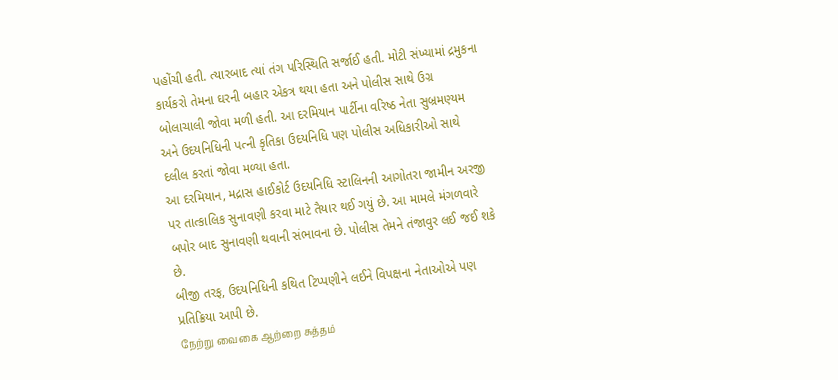પહોંચી હતી. ત્યારબાદ ત્યાં તંગ પરિસ્થિતિ સર્જાઈ હતી. મોટી સંખ્યામાં દ્રમુકના કાર્યકરો તેમના ઘરની બહાર એકત્ર થયા હતા અને પોલીસ સાથે ઉગ્ર બોલાચાલી જોવા મળી હતી. આ દરમિયાન પાર્ટીના વરિષ્ઠ નેતા સુબ્રમણ્યમ અને ઉદયનિધિની પત્ની કૃતિકા ઉદયનિધિ પણ પોલીસ અધિકારીઓ સાથે દલીલ કરતાં જોવા મળ્યા હતા.
આ દરમિયાન, મદ્રાસ હાઈકોર્ટ ઉદયનિધિ સ્ટાલિનની આગોતરા જામીન અરજી પર તાત્કાલિક સુનાવણી કરવા માટે તૈયાર થઈ ગયું છે. આ મામલે મંગળવારે બપોર બાદ સુનાવણી થવાની સંભાવના છે. પોલીસ તેમને તંજાવુર લઈ જઈ શકે છે.
બીજી તરફ, ઉદયનિધિની કથિત ટિપ્પણીને લઈને વિપક્ષના નેતાઓએ પણ પ્રતિક્રિયા આપી છે.
நேற்று வைகை ஆற்றை சுத்தம்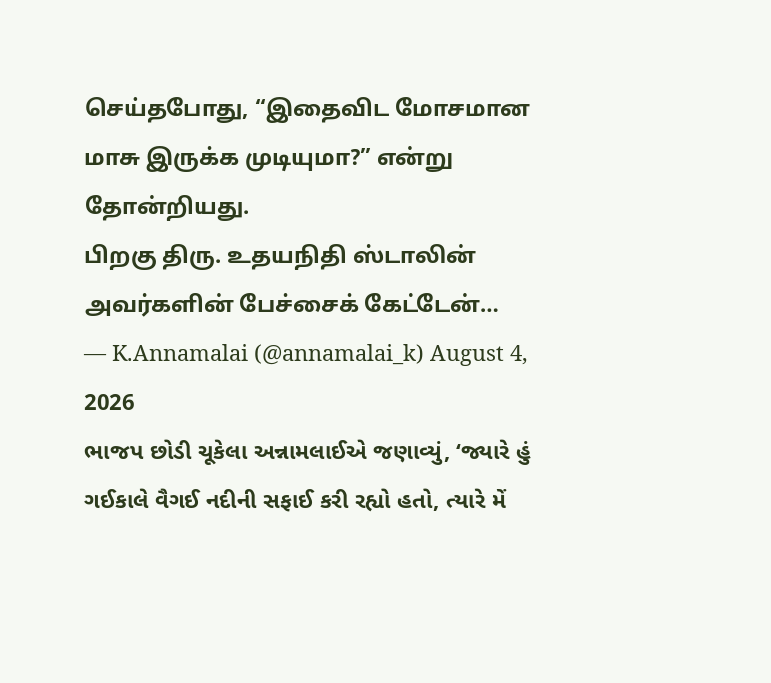செய்தபோது, “இதைவிட மோசமான மாசு இருக்க முடியுமா?” என்று தோன்றியது.
பிறகு திரு. உதயநிதி ஸ்டாலின் அவர்களின் பேச்சைக் கேட்டேன்…
— K.Annamalai (@annamalai_k) August 4, 2026
ભાજપ છોડી ચૂકેલા અન્નામલાઈએ જણાવ્યું, ‘જ્યારે હું ગઈકાલે વૈગઈ નદીની સફાઈ કરી રહ્યો હતો, ત્યારે મેં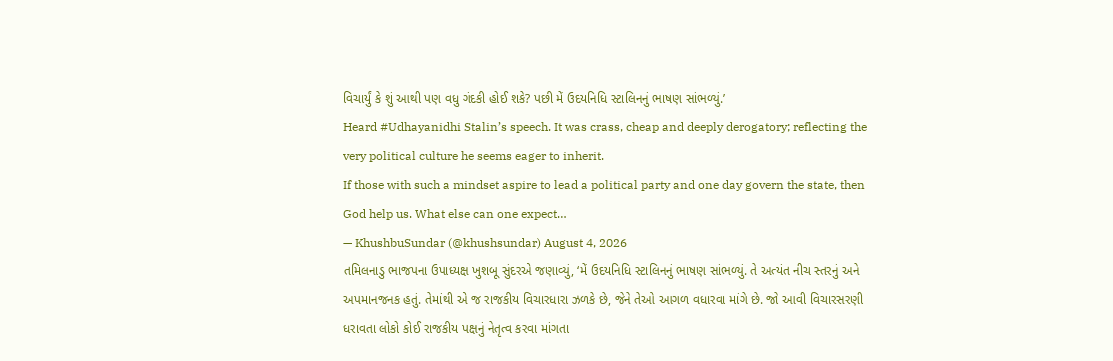વિચાર્યું કે શું આથી પણ વધુ ગંદકી હોઈ શકે? પછી મેં ઉદયનિધિ સ્ટાલિનનું ભાષણ સાંભળ્યું.’
Heard #Udhayanidhi Stalin’s speech. It was crass, cheap and deeply derogatory; reflecting the very political culture he seems eager to inherit.
If those with such a mindset aspire to lead a political party and one day govern the state, then God help us. What else can one expect…
— KhushbuSundar (@khushsundar) August 4, 2026
તમિલનાડુ ભાજપના ઉપાધ્યક્ષ ખુશબૂ સુંદરએ જણાવ્યું, ‘મેં ઉદયનિધિ સ્ટાલિનનું ભાષણ સાંભળ્યું. તે અત્યંત નીચ સ્તરનું અને અપમાનજનક હતું. તેમાંથી એ જ રાજકીય વિચારધારા ઝળકે છે, જેને તેઓ આગળ વધારવા માંગે છે. જો આવી વિચારસરણી ધરાવતા લોકો કોઈ રાજકીય પક્ષનું નેતૃત્વ કરવા માંગતા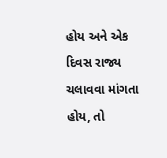હોય અને એક દિવસ રાજ્ય ચલાવવા માંગતા હોય, તો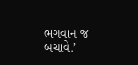ભગવાન જ બચાવે.’